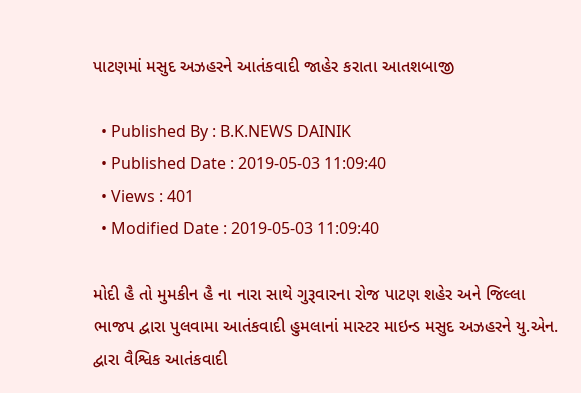પાટણમાં મસુદ અઝહરને આતંકવાદી જાહેર કરાતા આતશબાજી

  • Published By : B.K.NEWS DAINIK
  • Published Date : 2019-05-03 11:09:40
  • Views : 401
  • Modified Date : 2019-05-03 11:09:40

મોદી હૈ તો મુમકીન હૈ ના નારા સાથે ગુરૂવારના રોજ પાટણ શહેર અને જિલ્લા ભાજપ દ્વારા પુલવામા આતંકવાદી હુમલાનાં માસ્ટર માઇન્ડ મસુદ અઝહરને યુ.એન. દ્વારા વૈશ્વિક આતંકવાદી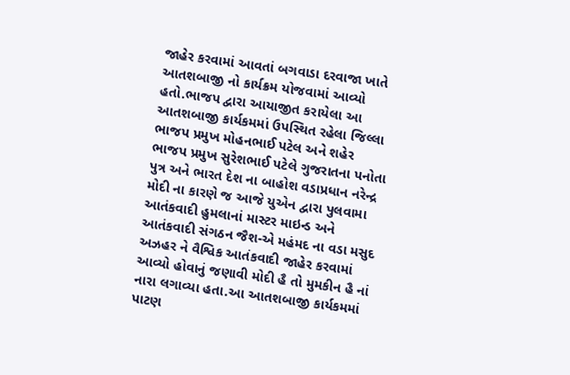જાહેર કરવામાં આવતાં બગવાડા દરવાજા ખાતે આતશબાજી નો કાર્યક્રમ યોજવામાં આવ્યો હતો.ભાજપ દ્વારા આયાજીત કરાયેલા આ આતશબાજી કાર્યકમમાં ઉપસ્થિત રહેલા જિલ્લા ભાજપ પ્રમુખ મોહનભાઈ પટેલ અને શહેર ભાજપ પ્રમુખ સુરેશભાઈ પટેલે ગુજરાતના પનોતા પુત્ર અને ભારત દેશ ના બાહોશ વડાપ્રધાન નરેન્દ્ર મોદી ના કારણે જ આજે યુએન દ્વારા પુલવામા આતંકવાદી હુમલાનાં માસ્ટર માઇન્ડ અને આતંકવાદી સંગઠન જૈશ-એ મહંમદ ના વડા મસુદ અઝહર ને વૈશ્વિક આતંકવાદી જાહેર કરવામાં આવ્યો હોવાનું જણાવી મોદી હૈ તો મુમકીન હૈ નાં નારા લગાવ્યા હતા.આ આતશબાજી કાર્યકમમાં પાટણ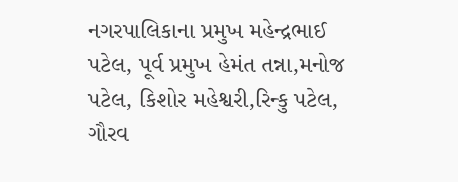નગરપાલિકાના પ્રમુખ મહેન્દ્રભાઈ પટેલ, પૂર્વ પ્રમુખ હેમંત તન્ના,મનોજ પટેલ, કિશોર મહેશ્વરી,રિન્કુ પટેલ, ગૌરવ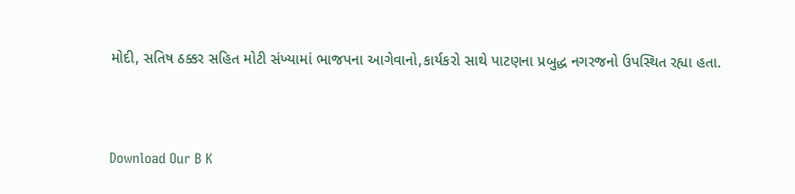મોદી, સતિષ ઠક્કર સહિત મોટી સંખ્યામાં ભાજપના આગેવાનો,કાર્યકરો સાથે પાટણના પ્રબુદ્ધ નગરજનો ઉપસ્થિત રહ્યા હતા.


Download Our B K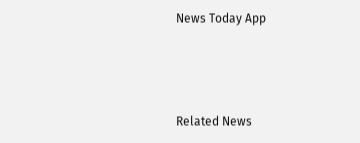News Today App



Related News